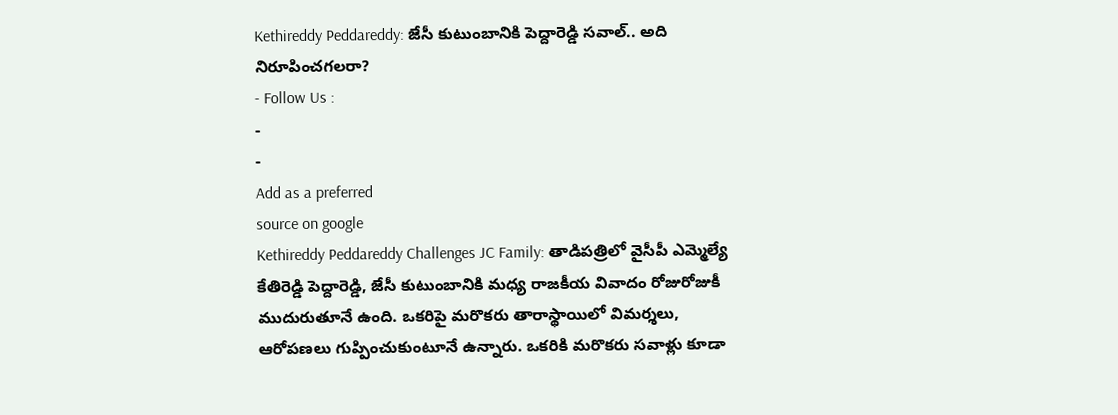Kethireddy Peddareddy: జేసీ కుటుంబానికి పెద్దారెడ్డి సవాల్.. అది నిరూపించగలరా?
- Follow Us :
-
-
Add as a preferred
source on google
Kethireddy Peddareddy Challenges JC Family: తాడిపత్రిలో వైసీపీ ఎమ్మెల్యే కేతిరెడ్డి పెద్దారెడ్డి, జేసీ కుటుంబానికి మధ్య రాజకీయ వివాదం రోజురోజుకీ ముదురుతూనే ఉంది. ఒకరిపై మరొకరు తారాస్థాయిలో విమర్శలు, ఆరోపణలు గుప్పించుకుంటూనే ఉన్నారు. ఒకరికి మరొకరు సవాళ్లు కూడా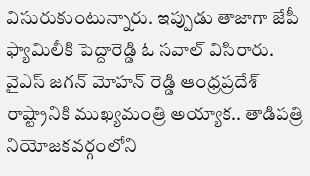విసురుకుంటున్నారు. ఇప్పుడు తాజాగా జేపీ ఫ్యామిలీకి పెద్దారెడ్డి ఓ సవాల్ విసిరారు. వైఎస్ జగన్ మోహన్ రెడ్డి ఆంధ్రప్రదేశ్ రాష్ట్రానికి ముఖ్యమంత్రి అయ్యాక.. తాడిపత్రి నియోజకవర్గంలోని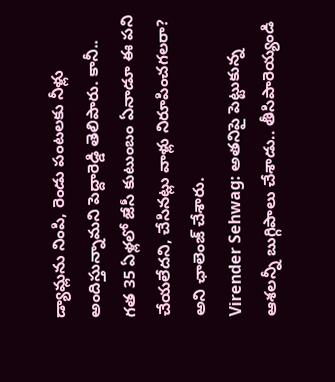డ్యామ్లను నింపి, రెండు పంటలకు నీళ్లు అందిస్తున్నామని పెద్దారెడ్డి తెలిపారు. కానీ.. గత 35 ఏళ్లలో జేసీ కుటుంబం ఏనాడూ ఈ పని చేయలేదని, చేసినట్లు వాళ్లు నిరూపించగలరా? అని ఛాలెంజ్ చేశారు.
Virender Sehwag: అతనిపై పెట్టుకున్న ఆశలన్నీ బుగ్గిపాలు చేశాడు.. తీసిపారెయ్యండి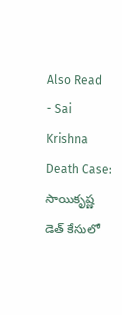Also Read
- Sai Krishna Death Case: సాయికృష్ణ డెత్ కేసులో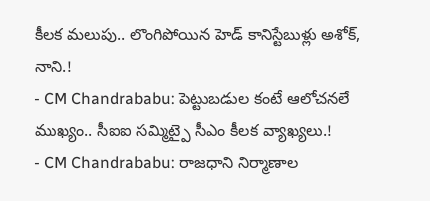కీలక మలుపు.. లొంగిపోయిన హెడ్ కానిస్టేబుళ్లు అశోక్, నాని.!
- CM Chandrababu: పెట్టుబడుల కంటే ఆలోచనలే ముఖ్యం.. సీఐఐ సమ్మిట్పై సీఎం కీలక వ్యాఖ్యలు.!
- CM Chandrababu: రాజధాని నిర్మాణాల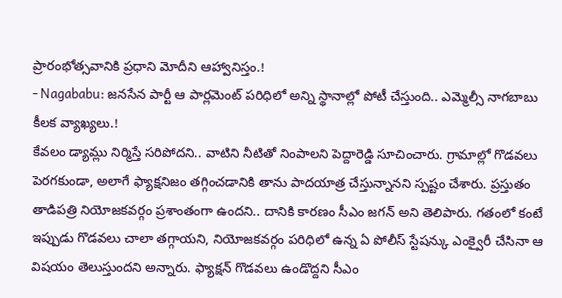ప్రారంభోత్సవానికి ప్రధాని మోదీని ఆహ్వానిస్తం.!
- Nagababu: జనసేన పార్టీ ఆ పార్లమెంట్ పరిధిలో అన్ని స్థానాల్లో పోటీ చేస్తుంది.. ఎమ్మెల్సీ నాగబాబు కీలక వ్యాఖ్యలు.!
కేవలం డ్యామ్లు నిర్మిస్తే సరిపోదని.. వాటిని నీటితో నింపాలని పెద్దారెడ్డి సూచించారు. గ్రామాల్లో గొడవలు పెరగకుండా, అలాగే ఫ్యాక్షనిజం తగ్గించడానికి తాను పాదయాత్ర చేస్తున్నానని స్పష్టం చేశారు. ప్రస్తుతం తాడిపత్రి నియోజకవర్గం ప్రశాంతంగా ఉందని.. దానికి కారణం సీఎం జగన్ అని తెలిపారు. గతంలో కంటే ఇప్పుడు గొడవలు చాలా తగ్గాయని, నియోజకవర్గం పరిధిలో ఉన్న ఏ పోలీస్ స్టేషన్కు ఎంక్వైరీ చేసినా ఆ విషయం తెలుస్తుందని అన్నారు. ఫ్యాక్షన్ గొడవలు ఉండొద్దని సీఎం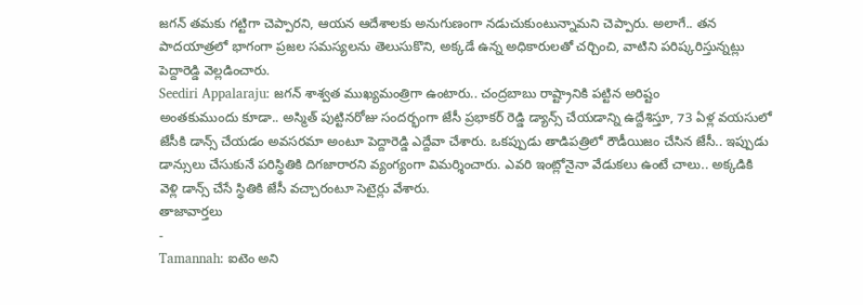జగన్ తమకు గట్టిగా చెప్పారని, ఆయన ఆదేశాలకు అనుగుణంగా నడుచుకుంటున్నామని చెప్పారు. అలాగే.. తన పాదయాత్రలో భాగంగా ప్రజల సమస్యలను తెలుసుకొని, అక్కడే ఉన్న అధికారులతో చర్చించి, వాటిని పరిష్కరిస్తున్నట్లు పెద్దారెడ్డి వెల్లడించారు.
Seediri Appalaraju: జగన్ శాశ్వత ముఖ్యమంత్రిగా ఉంటారు.. చంద్రబాబు రాష్ట్రానికి పట్టిన అరిష్టం
అంతకుముందు కూడా.. అస్మిత్ పుట్టినరోజు సందర్భంగా జేసీ ప్రభాకర్ రెడ్డి డ్యాన్స్ చేయడాన్ని ఉద్దేశిస్తూ, 73 ఏళ్ల వయసులో జేసీకి డాన్స్ చేయడం అవసరమా అంటూ పెద్దారెడ్డి ఎద్దేవా చేశారు. ఒకప్పుడు తాడిపత్రిలో రౌడీయిజం చేసిన జేసీ.. ఇప్పుడు డాన్సులు చేసుకునే పరిస్థితికి దిగజారారని వ్యంగ్యంగా విమర్శించారు. ఎవరి ఇంట్లోనైనా వేడుకలు ఉంటే చాలు.. అక్కడికి వెళ్లి డాన్స్ చేసే స్థితికి జేసీ వచ్చారంటూ సెటైర్లు వేశారు.
తాజావార్తలు
-
Tamannah: ఐటెం అని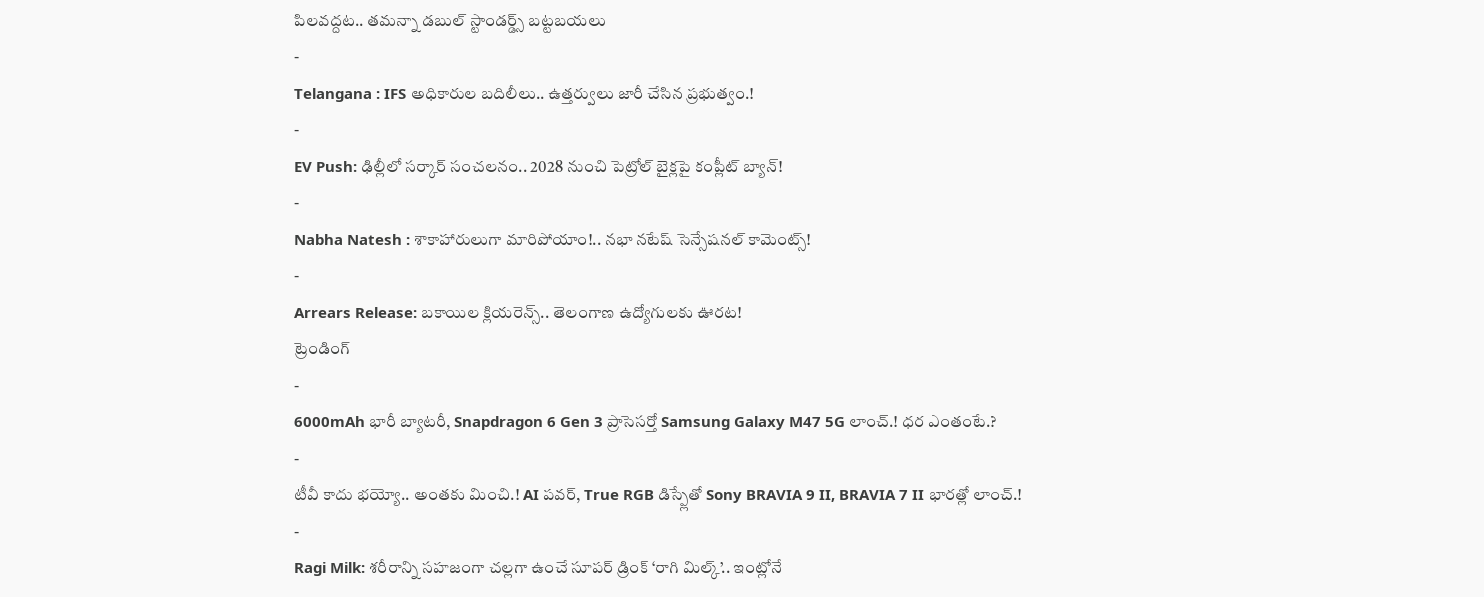పిలవద్దట.. తమన్నా డబుల్ స్టాండర్డ్స్ బట్టబయలు
-
Telangana : IFS అధికారుల బదిలీలు.. ఉత్తర్వులు జారీ చేసిన ప్రభుత్వం.!
-
EV Push: ఢిల్లీలో సర్కార్ సంచలనం.. 2028 నుంచి పెట్రోల్ బైక్లపై కంప్లీట్ బ్యాన్!
-
Nabha Natesh : శాకాహారులుగా మారిపోయాం!.. నభా నటేష్ సెన్సేషనల్ కామెంట్స్!
-
Arrears Release: బకాయిల క్లియరెన్స్.. తెలంగాణ ఉద్యోగులకు ఊరట!
ట్రెండింగ్
-
6000mAh భారీ బ్యాటరీ, Snapdragon 6 Gen 3 ప్రాసెసర్తో Samsung Galaxy M47 5G లాంచ్.! ధర ఎంతంటే.?
-
టీవీ కాదు భయ్యో.. అంతకు మించి.! AI పవర్, True RGB డిస్ప్లేతో Sony BRAVIA 9 II, BRAVIA 7 II భారత్లో లాంచ్.!
-
Ragi Milk: శరీరాన్ని సహజంగా చల్లగా ఉంచే సూపర్ డ్రింక్ ‘రాగి మిల్క్’.. ఇంట్లోనే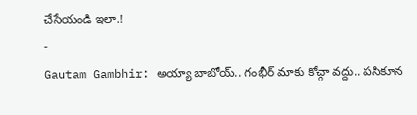చేసేయండి ఇలా.!
-
Gautam Gambhir: అయ్యా బాబోయ్.. గంభీర్ మాకు కోచ్గా వద్దు.. పసికూన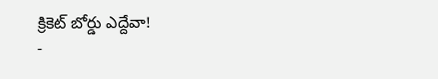క్రికెట్ బోర్డు ఎద్దేవా!
-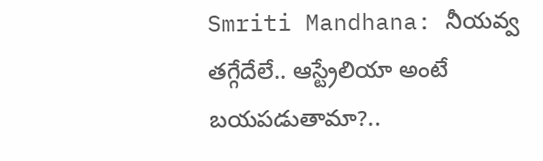Smriti Mandhana: నీయవ్వ తగ్గేదేలే.. ఆస్ట్రేలియా అంటే బయపడుతామా?..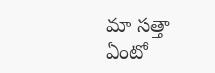మా సత్తా ఏంటో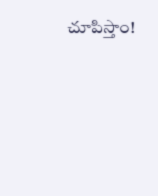చూపిస్తాం!